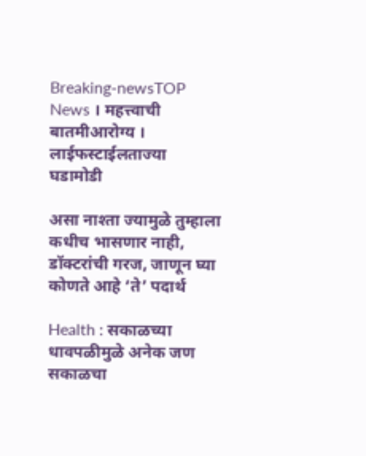Breaking-newsTOP News । महत्त्वाची बातमीआरोग्य । लाईफस्टाईलताज्या घडामोडी

असा नाश्ता ज्यामुळे तुम्हाला कधीच भासणार नाही, डॉक्टरांची गरज, जाणून घ्या कोणते आहे ‘ते’ पदार्थ

Health : सकाळच्या धावपळीमुळे अनेक जण सकाळचा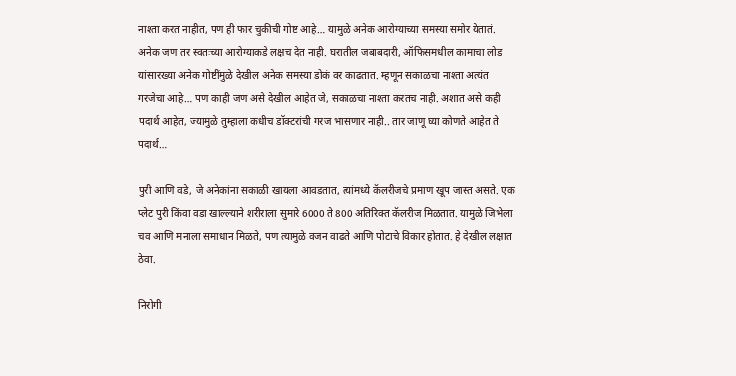नाश्ता करत नाहीत, पण ही फार चुकीची गोष्ट आहे… यामुळे अनेक आरोग्याच्या समस्या समोर येतातं. अनेक जण तर स्वतःच्या आरोग्याकडे लक्षच देत नाही. घरातील जबाबदारी, ऑफिसमधील कामाचा लोड यांसारख्या अनेक गोष्टींमुळे देखील अनेक समस्या डोकं वर काढतात. म्हणून सकाळचा नाश्ता अत्यंत गरजेचा आहे… पण काही जण असे देखील आहेत जे, सकाळचा नाश्ता करतच नाही. अशात असे कही पदार्थ आहेत, ज्यामुळे तुम्हाला कधीच डॉक्टरांची गरज भासणार नाही.. तार जाणू घ्या कोणते आहेत ते पदार्थ…

पुरी आणि वडे, जे अनेकांना सकाळी खायला आवडतात, त्यांमध्ये कॅलरीजचे प्रमाण खूप जास्त असते. एक प्लेट पुरी किंवा वडा खाल्ल्याने शरीराला सुमारे 6000 ते 800 अतिरिक्त कॅलरीज मिळतात. यामुळे जिभेला चव आणि मनाला समाधान मिळते, पण त्यामुळे वजन वाढते आणि पोटाचे विकार होतात. हे देखील लक्षात ठेवा.

निरोगी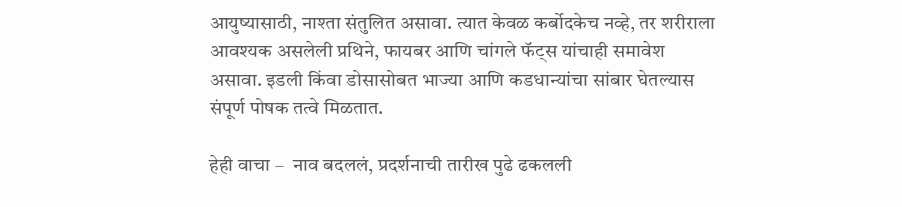आयुष्यासाठी, नाश्ता संतुलित असावा. त्यात केवळ कर्बोदकेच नव्हे, तर शरीराला आवश्यक असलेली प्रथिने, फायबर आणि चांगले फॅट्स यांचाही समावेश असावा. इडली किंवा डोसासोबत भाज्या आणि कडधान्यांचा सांबार घेतल्यास संपूर्ण पोषक तत्वे मिळतात.

हेही वाचा –  नाव बदललं, प्रदर्शनाची तारीख पुढे ढकलली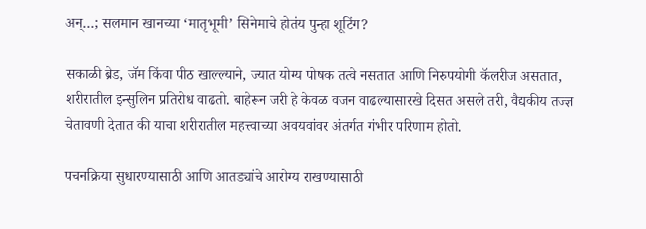अन्…; सलमान खानच्या ‘मातृभूमी’ सिनेमाचे होतंय पुन्हा शूटिंग?

सकाळी ब्रेड, जॅम किंवा पीठ खाल्ल्याने, ज्यात योग्य पोषक तत्वे नसतात आणि निरुपयोगी कॅलरीज असतात, शरीरातील इन्सुलिन प्रतिरोध वाढतो. बाहेरून जरी हे केवळ वजन वाढल्यासारखे दिसत असले तरी, वैद्यकीय तज्ज्ञ चेतावणी देतात की याचा शरीरातील महत्त्वाच्या अवयवांवर अंतर्गत गंभीर परिणाम होतो.

पचनक्रिया सुधारण्यासाठी आणि आतड्यांचे आरोग्य राखण्यासाठी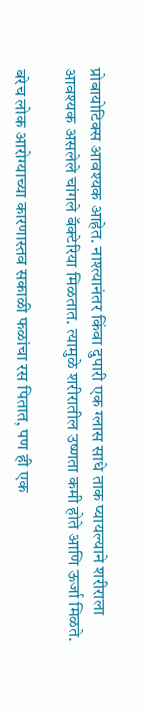प्रोबायोटिक्स आवश्यक आहेत. नाश्त्यानंतर किंवा दुपारी एक ग्लास साधे ताक प्यायल्याने शरीराला आवश्यक असलेले चांगले बॅक्टेरिया मिळतात. त्यामुळे शरीरातील उष्णता कमी होते आणि ऊर्जा मिळते.

बरेच लोक आरोग्याच्या कारणास्तव सकाळी फळांचा रस पितात, पण ही एक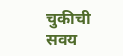चुकीची सवय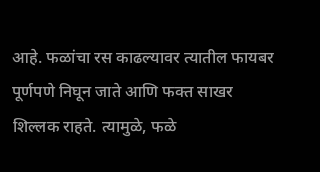आहे. फळांचा रस काढल्यावर त्यातील फायबर पूर्णपणे निघून जाते आणि फक्त साखर शिल्लक राहते. त्यामुळे, फळे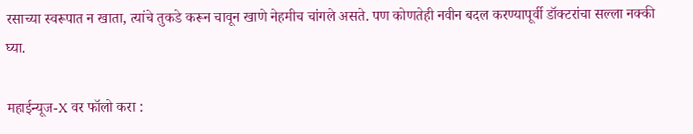रसाच्या स्वरूपात न खाता, त्यांचे तुकडे करून चावून खाणे नेहमीच चांगले असते. पण कोणतेही नवीन बदल करण्यापूर्वी डॉक्टरांचा सल्ला नक्की घ्या.

महाईन्यूज-X वर फॉलो करा :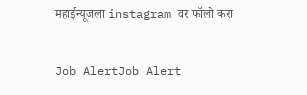महाईन्यूजला instagram वर फॉलो करा

Job AlertJob Alert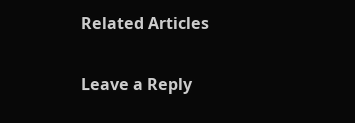Related Articles

Leave a Reply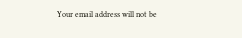Your email address will not be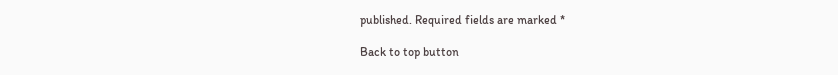published. Required fields are marked *

Back to top button